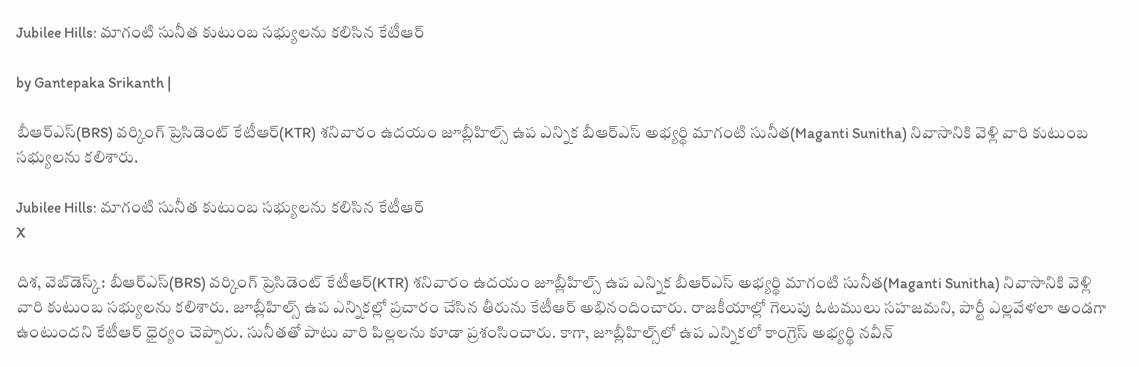Jubilee Hills: మాగంటి సునీత కుటుంబ సభ్యులను కలిసిన కేటీఆర్

by Gantepaka Srikanth |

బీఆర్ఎస్(BRS) వర్కింగ్ ప్రెసిడెంట్ కేటీఆర్(KTR) శనివారం ఉదయం జూబ్లీహిల్స్ ఉప ఎన్నిక బీఆర్ఎస్ అభ్యర్థి మాగంటి సునీత(Maganti Sunitha) నివాసానికి వెళ్లి వారి కుటుంబ సభ్యులను కలిశారు.

Jubilee Hills: మాగంటి సునీత కుటుంబ సభ్యులను కలిసిన కేటీఆర్
X

దిశ, వెబ్‌డెస్క్: బీఆర్ఎస్(BRS) వర్కింగ్ ప్రెసిడెంట్ కేటీఆర్(KTR) శనివారం ఉదయం జూబ్లీహిల్స్ ఉప ఎన్నిక బీఆర్ఎస్ అభ్యర్థి మాగంటి సునీత(Maganti Sunitha) నివాసానికి వెళ్లి వారి కుటుంబ సభ్యులను కలిశారు. జూబ్లీహిల్స్ ఉప ఎన్నికల్లో ప్రచారం చేసిన తీరును కేటీఆర్ అభినందించారు. రాజకీయాల్లో గెలుపు ఓటములు సహజమని, పార్టీ ఎల్లవేళలా అండగా ఉంటుందని కేటీఆర్ ధైర్యం చెప్పారు. సునీతతో పాటు వారి పిల్లలను కూడా ప్రశంసించారు. కాగా, జూబ్లీహిల్స్‌లో ఉప ఎన్నికలో కాంగ్రెస్ అభ్యర్థి నవీన్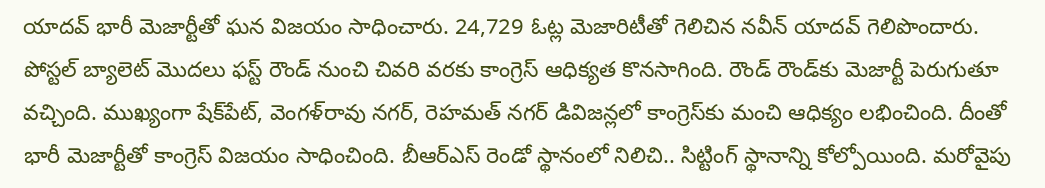యాదవ్ భారీ మెజార్టీతో ఘన విజయం సాధించారు. 24,729 ఓట్ల మెజారిటీతో గెలిచిన నవీన్‌ యాదవ్‌ గెలిపొందారు. పోస్టల్ బ్యాలెట్ మొదలు ఫస్ట్ రౌండ్ నుంచి చివరి వరకు కాంగ్రెస్ ఆధిక్యత కొనసాగింది. రౌండ్ రౌండ్‌కు మెజార్టీ పెరుగుతూ వచ్చింది. ముఖ్యంగా షేక్‌పేట్, వెంగళ్‌రావు నగర్, రెహమత్ నగర్ డివిజన్లలో కాంగ్రెస్‌కు మంచి ఆధిక్యం లభించింది. దీంతో భారీ మెజార్టీతో కాంగ్రెస్ విజయం సాధించింది. బీఆర్ఎస్ రెండో స్థానంలో నిలిచి.. సిట్టింగ్ స్థానాన్ని కోల్పోయింది. మరోవైపు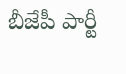బీజేపీ పార్టీ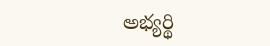అభ్యర్థి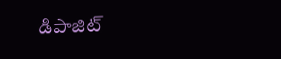డిపాజిట్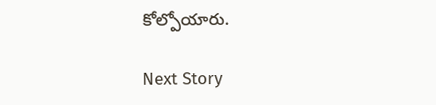కోల్పోయారు.

Next Story